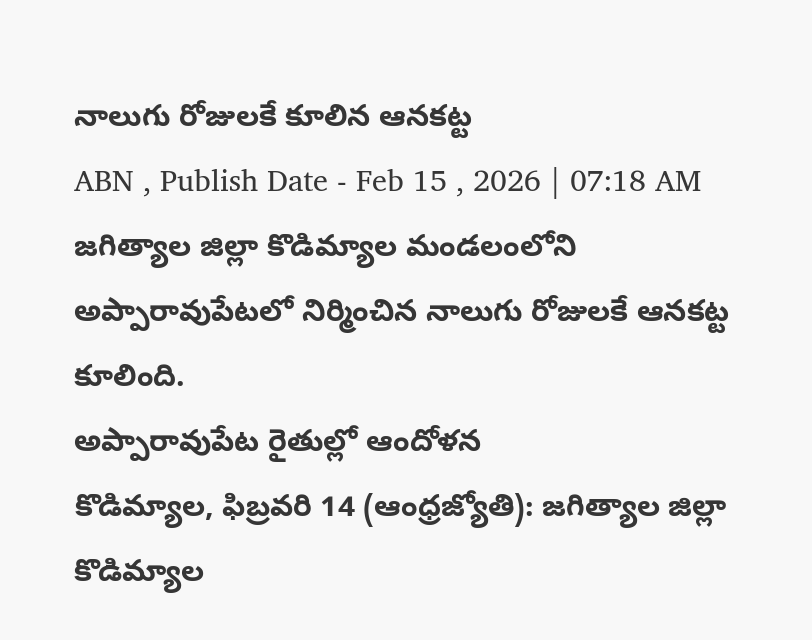నాలుగు రోజులకే కూలిన ఆనకట్ట
ABN , Publish Date - Feb 15 , 2026 | 07:18 AM
జగిత్యాల జిల్లా కొడిమ్యాల మండలంలోని అప్పారావుపేటలో నిర్మించిన నాలుగు రోజులకే ఆనకట్ట కూలింది.
అప్పారావుపేట రైతుల్లో ఆందోళన
కొడిమ్యాల, ఫిబ్రవరి 14 (ఆంధ్రజ్యోతి): జగిత్యాల జిల్లా కొడిమ్యాల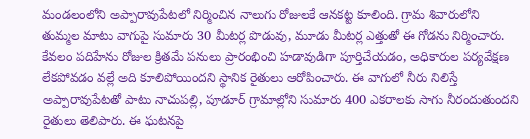మండలంలోని అప్పారావుపేటలో నిర్మించిన నాలుగు రోజులకే ఆనకట్ట కూలింది. గ్రామ శివారులోని తుమ్మల మాటు వాగుపై సుమారు 30 మీటర్ల పొడువు, మూడు మీటర్ల ఎత్తుతో ఈ గోడను నిర్మించారు. కేవలం పదిహేను రోజుల క్రితమే పనులు ప్రారంభించి హడావుడిగా పూర్తిచేయడం, అధికారుల పర్యవేక్షణ లేకపోవడం వల్లే అది కూలిపోయిందని స్థానిక రైతులు ఆరోపించారు. ఈ వాగులో నీరు నిలిస్తే అప్పారావుపేటతో పాటు నాచుపల్లి, పూడూర్ గ్రామాల్లోని సుమారు 400 ఎకరాలకు సాగు నీరందుతుందని రైతులు తెలిపారు. ఈ ఘటనపై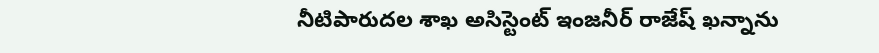నీటిపారుదల శాఖ అసిస్టెంట్ ఇంజనీర్ రాజేష్ ఖన్నాను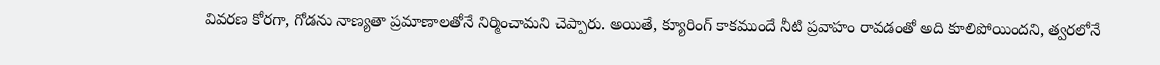వివరణ కోరగా, గోడను నాణ్యతా ప్రమాణాలతోనే నిర్మించామని చెప్పారు. అయితే, క్యూరింగ్ కాకముందే నీటి ప్రవాహం రావడంతో అది కూలిపోయిందని, త్వరలోనే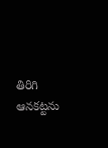తిరిగి ఆనకట్టను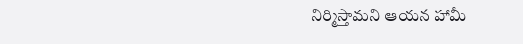నిర్మిస్తామని ఆయన హామీ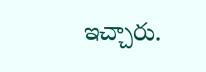ఇచ్చారు.